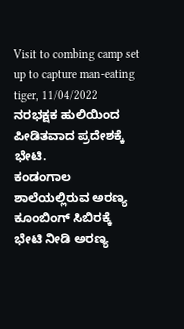Visit to combing camp set up to capture man-eating tiger, 11/04/2022
ನರಭಕ್ಷಕ ಹುಲಿಯಿಂದ ಪೀಡಿತವಾದ ಪ್ರದೇಶಕ್ಕೆ ಭೇಟಿ.
ಕಂಡಂಗಾಲ ಶಾಲೆಯಲ್ಲಿರುವ ಅರಣ್ಯ ಕೂಂಬಿಂಗ್ ಸಿಬಿರಕ್ಕೆ ಭೇಟಿ ನೀಡಿ ಅರಣ್ಯ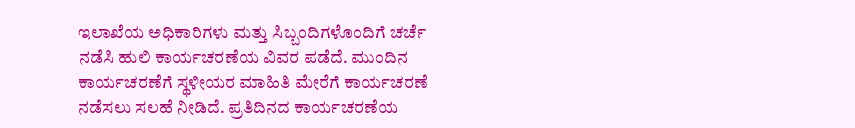ಇಲಾಖೆಯ ಅಧಿಕಾರಿಗಳು ಮತ್ತು ಸಿಬ್ಬಂದಿಗಳೊಂದಿಗೆ ಚರ್ಚೆ ನಡೆಸಿ ಹುಲಿ ಕಾರ್ಯಚರಣೆಯ ವಿವರ ಪಡೆದೆ. ಮುಂದಿನ ಕಾರ್ಯಚರಣೆಗೆ ಸ್ಥಳೀಯರ ಮಾಹಿತಿ ಮೇರೆಗೆ ಕಾರ್ಯಚರಣೆ ನಡೆಸಲು ಸಲಹೆ ನೀಡಿದೆ. ಪ್ರತಿದಿನದ ಕಾರ್ಯಚರಣೆಯ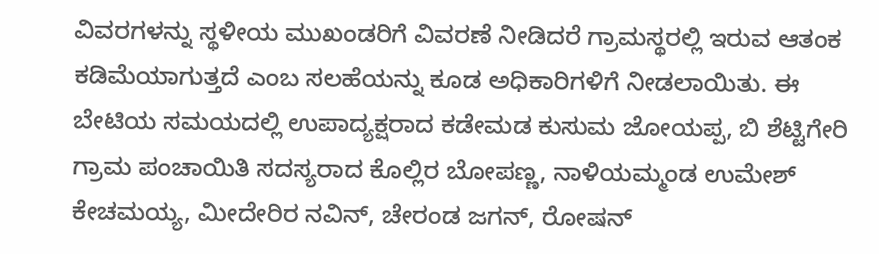ವಿವರಗಳನ್ನು ಸ್ಥಳೀಯ ಮುಖಂಡರಿಗೆ ವಿವರಣೆ ನೀಡಿದರೆ ಗ್ರಾಮಸ್ಥರಲ್ಲಿ ಇರುವ ಆತಂಕ ಕಡಿಮೆಯಾಗುತ್ತದೆ ಎಂಬ ಸಲಹೆಯನ್ನು ಕೂಡ ಅಧಿಕಾರಿಗಳಿಗೆ ನೀಡಲಾಯಿತು. ಈ ಬೇಟಿಯ ಸಮಯದಲ್ಲಿ ಉಪಾದ್ಯಕ್ಷರಾದ ಕಡೇಮಡ ಕುಸುಮ ಜೋಯಪ್ಪ, ಬಿ ಶೆಟ್ಟಿಗೇರಿ ಗ್ರಾಮ ಪಂಚಾಯಿತಿ ಸದಸ್ಯರಾದ ಕೊಲ್ಲಿರ ಬೋಪಣ್ಣ, ನಾಳಿಯಮ್ಮಂಡ ಉಮೇಶ್ ಕೇಚಮಯ್ಯ, ಮೀದೇರಿರ ನವಿನ್, ಚೇರಂಡ ಜಗನ್, ರೋಷನ್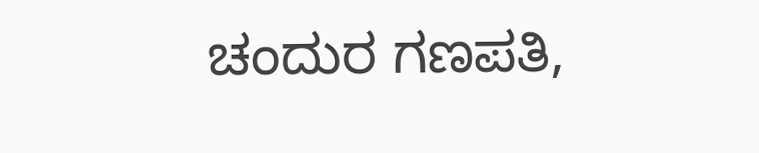ಚಂದುರ ಗಣಪತಿ,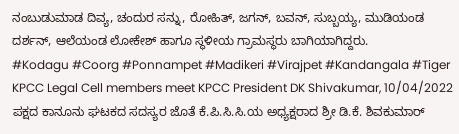ನಂಬುಡುಮಾಡ ದಿವ್ಯ, ಚಂದುರ ಸನ್ನು, ರೋಹಿತ್, ಜಗನ್, ಬವನ್, ಸುಬ್ಬಯ್ಯ, ಮುಡಿಯಂಡ ದರ್ಶನ್, ಆಲೆಯಂಡ ಲೋಕೇಶ್ ಹಾಗೂ ಸ್ಥಳೀಯ ಗ್ರಾಮಸ್ಥರು ಬಾಗಿಯಾಗಿದ್ದರು.
#Kodagu #Coorg #Ponnampet #Madikeri #Virajpet #Kandangala #Tiger
KPCC Legal Cell members meet KPCC President DK Shivakumar, 10/04/2022
ಪಕ್ಷದ ಕಾನೂನು ಘಟಕದ ಸದಸ್ಯರ ಜೊತೆ ಕೆ.ಪಿ.ಸಿ.ಸಿ.ಯ ಅಧ್ಯಕ್ಷರಾದ ಶ್ರೀ ಡಿ.ಕೆ. ಶಿವಕುಮಾರ್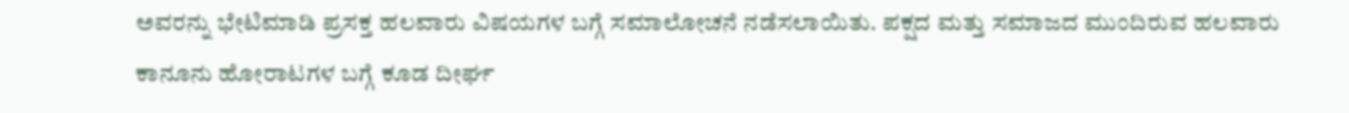ಅವರನ್ನು ಭೇಟಿಮಾಡಿ ಪ್ರಸಕ್ತ ಹಲವಾರು ವಿಷಯಗಳ ಬಗ್ಗೆ ಸಮಾಲೋಚನೆ ನಡೆಸಲಾಯಿತು. ಪಕ್ಷದ ಮತ್ತು ಸಮಾಜದ ಮುಂದಿರುವ ಹಲವಾರು ಕಾನೂನು ಹೋರಾಟಗಳ ಬಗ್ಗೆ ಕೂಡ ದೀರ್ಘ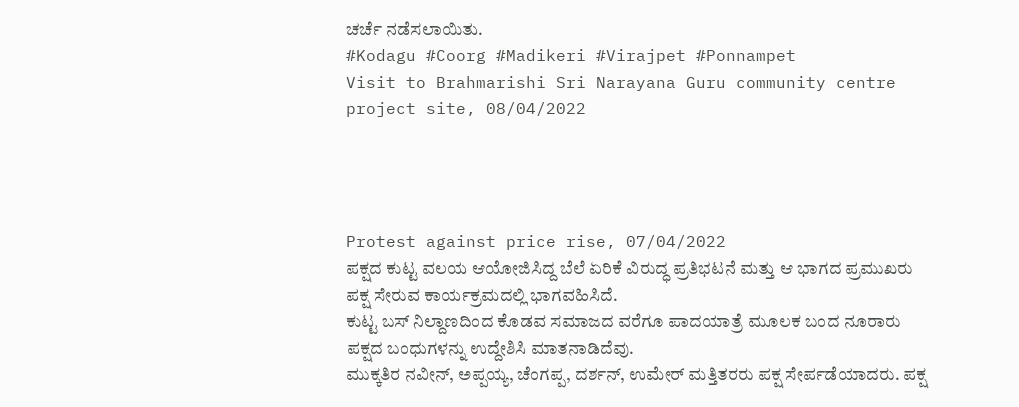ಚರ್ಚೆ ನಡೆಸಲಾಯಿತು.
#Kodagu #Coorg #Madikeri #Virajpet #Ponnampet
Visit to Brahmarishi Sri Narayana Guru community centre project site, 08/04/2022




Protest against price rise, 07/04/2022
ಪಕ್ಷದ ಕುಟ್ಟ ವಲಯ ಆಯೋಜಿಸಿದ್ದ ಬೆಲೆ ಏರಿಕೆ ವಿರುದ್ಧ ಪ್ರತಿಭಟನೆ ಮತ್ತು ಆ ಭಾಗದ ಪ್ರಮುಖರು ಪಕ್ಷ ಸೇರುವ ಕಾರ್ಯಕ್ರಮದಲ್ಲಿ ಭಾಗವಹಿಸಿದೆ.
ಕುಟ್ಟ ಬಸ್ ನಿಲ್ದಾಣದಿಂದ ಕೊಡವ ಸಮಾಜದ ವರೆಗೂ ಪಾದಯಾತ್ರೆ ಮೂಲಕ ಬಂದ ನೂರಾರು ಪಕ್ಷದ ಬಂಧುಗಳನ್ನು ಉದ್ದೇಶಿಸಿ ಮಾತನಾಡಿದೆವು.
ಮುಕ್ಕತಿರ ನವೀನ್, ಅಪ್ಪಯ್ಯ, ಚೆಂಗಪ್ಪ, ದರ್ಶನ್, ಉಮೇರ್ ಮತ್ತಿತರರು ಪಕ್ಷ ಸೇರ್ಪಡೆಯಾದರು. ಪಕ್ಷ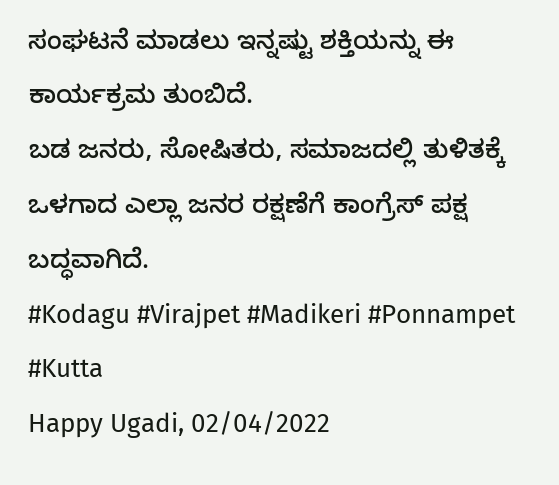ಸಂಘಟನೆ ಮಾಡಲು ಇನ್ನಷ್ಟು ಶಕ್ತಿಯನ್ನು ಈ ಕಾರ್ಯಕ್ರಮ ತುಂಬಿದೆ.
ಬಡ ಜನರು, ಸೋಷಿತರು, ಸಮಾಜದಲ್ಲಿ ತುಳಿತಕ್ಕೆ ಒಳಗಾದ ಎಲ್ಲಾ ಜನರ ರಕ್ಷಣೆಗೆ ಕಾಂಗ್ರೆಸ್ ಪಕ್ಷ ಬದ್ಧವಾಗಿದೆ.
#Kodagu #Virajpet #Madikeri #Ponnampet #Kutta
Happy Ugadi, 02/04/2022